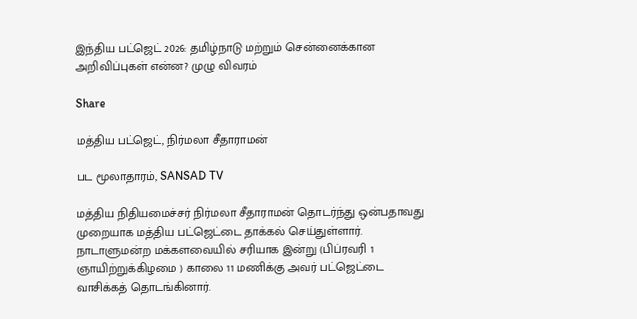இந்திய பட்ஜெட் 2026: தமிழ்நாடு மற்றும் சென்னைக்கான அறிவிப்புகள் என்ன? முழு விவரம்

Share

மத்திய பட்ஜெட், நிர்மலா சீதாராமன்

பட மூலாதாரம், SANSAD TV

மத்திய நிதியமைச்சர் நிர்மலா சீதாராமன் தொடர்ந்து ஒன்பதாவது முறையாக மத்திய பட்ஜெட்டை தாக்கல் செய்துள்ளார். நாடாளுமன்ற மக்களவையில் சரியாக இன்று (பிப்ரவரி 1 ஞாயிற்றுக்கிழமை ) காலை 11 மணிக்கு அவர் பட்ஜெட்டை வாசிக்கத் தொடங்கினார்.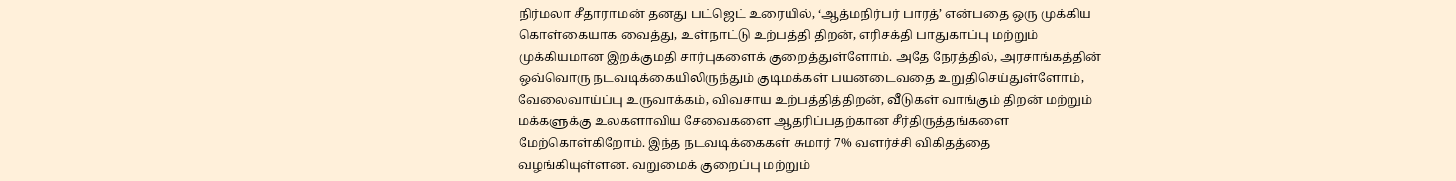நிர்மலா சீதாராமன் தனது பட்ஜெட் உரையில், ‘ஆத்மநிர்பர் பாரத்’ என்பதை ஒரு முக்கிய கொள்கையாக வைத்து, உள்நாட்டு உற்பத்தி திறன், எரிசக்தி பாதுகாப்பு மற்றும் முக்கியமான இறக்குமதி சார்புகளைக் குறைத்துள்ளோம். அதே நேரத்தில், அரசாங்கத்தின் ஒவ்வொரு நடவடிக்கையிலிருந்தும் குடிமக்கள் பயனடைவதை உறுதிசெய்துள்ளோம், வேலைவாய்ப்பு உருவாக்கம், விவசாய உற்பத்தித்திறன், வீடுகள் வாங்கும் திறன் மற்றும் மக்களுக்கு உலகளாவிய சேவைகளை ஆதரிப்பதற்கான சீர்திருத்தங்களை மேற்கொள்கிறோம். இந்த நடவடிக்கைகள் சுமார் 7% வளர்ச்சி விகிதத்தை வழங்கியுள்ளன. வறுமைக் குறைப்பு மற்றும்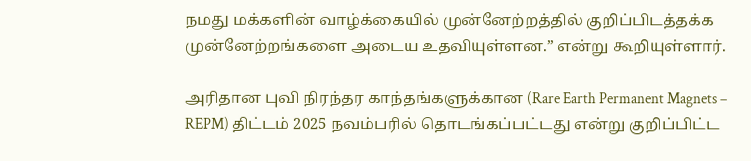நமது மக்களின் வாழ்க்கையில் முன்னேற்றத்தில் குறிப்பிடத்தக்க முன்னேற்றங்களை அடைய உதவியுள்ளன.” என்று கூறியுள்ளார்.

அரிதான புவி நிரந்தர காந்தங்களுக்கான (Rare Earth Permanent Magnets – REPM) திட்டம் 2025 நவம்பரில் தொடங்கப்பட்டது என்று குறிப்பிட்ட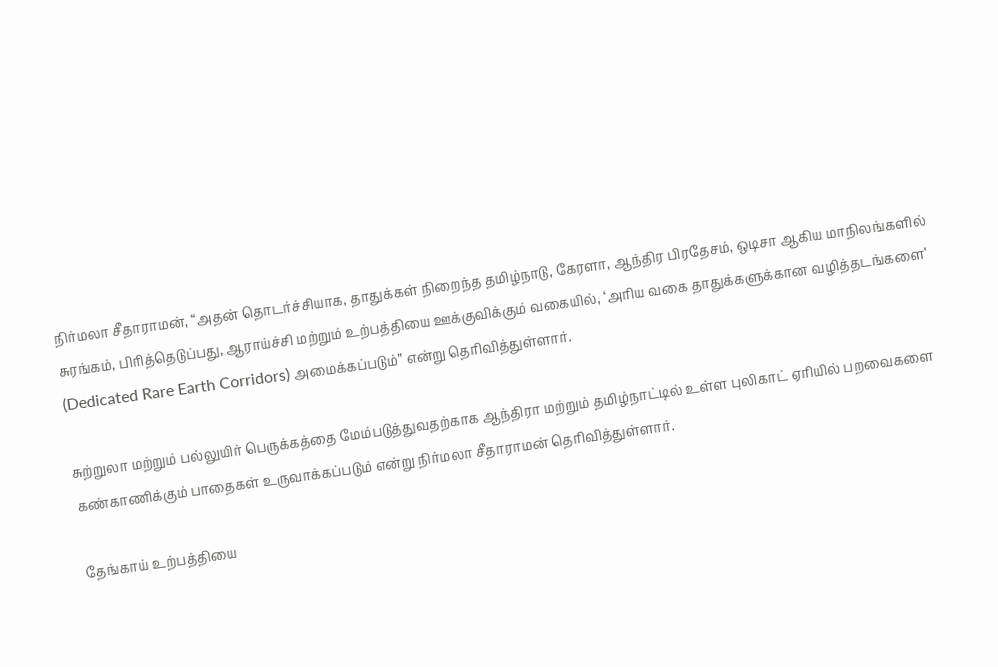நிர்மலா சீதாராமன், “அதன் தொடர்ச்சியாக, தாதுக்கள் நிறைந்த தமிழ்நாடு, கேரளா, ஆந்திர பிரதேசம், ஒடிசா ஆகிய மாநிலங்களில் சுரங்கம், பிரித்தெடுப்பது, ஆராய்ச்சி மற்றும் உற்பத்தியை ஊக்குவிக்கும் வகையில், ‘அரிய வகை தாதுக்களுக்கான வழித்தடங்களை’ (Dedicated Rare Earth Corridors) அமைக்கப்படும்” என்று தெரிவித்துள்ளார்.

சுற்றுலா மற்றும் பல்லுயிர் பெருக்கத்தை மேம்படுத்துவதற்காக ஆந்திரா மற்றும் தமிழ்நாட்டில் உள்ள புலிகாட் ஏரியில் பறவைகளை கண்காணிக்கும் பாதைகள் உருவாக்கப்படும் என்று நிர்மலா சீதாராமன் தெரிவித்துள்ளார்.

தேங்காய் உற்பத்தியை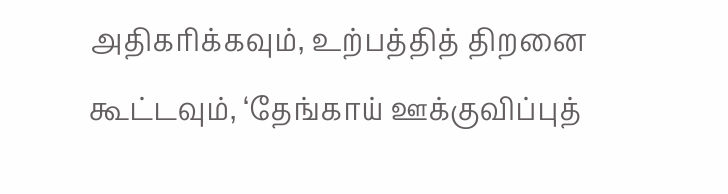அதிகரிக்கவும், உற்பத்தித் திறனை கூட்டவும், ‘தேங்காய் ஊக்குவிப்புத்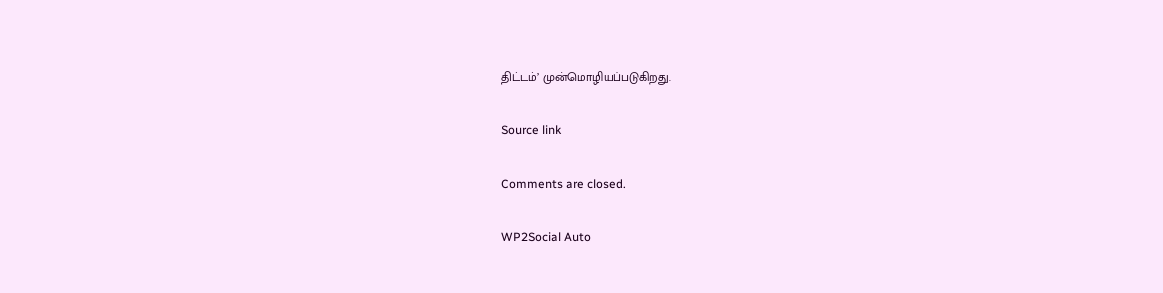திட்டம்’ முன்மொழியப்படுகிறது.

Source link

Comments are closed.

WP2Social Auto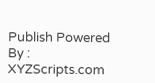Publish Powered By : XYZScripts.com